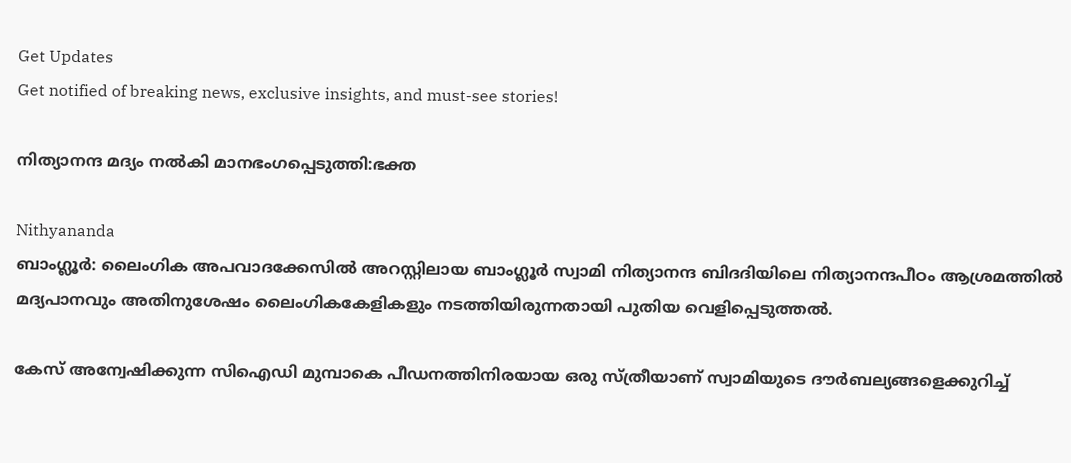Get Updates
Get notified of breaking news, exclusive insights, and must-see stories!

നിത്യാനന്ദ മദ്യം നല്‍കി മാനഭംഗപ്പെടുത്തി:ഭക്ത

Nithyananda
ബാംഗ്ലൂര്‍: ലൈംഗിക അപവാദക്കേസില്‍ അറസ്റ്റിലായ ബാംഗ്ലൂര്‍ സ്വാമി നിത്യാനന്ദ ബിദദിയിലെ നിത്യാനന്ദപീഠം ആശ്രമത്തില്‍ മദ്യപാനവും അതിനുശേഷം ലൈംഗികകേളികളും നടത്തിയിരുന്നതായി പുതിയ വെളിപ്പെടുത്തല്‍.

കേസ് അന്വേഷിക്കുന്ന സിഐഡി മുമ്പാകെ പീഡനത്തിനിരയായ ഒരു സ്ത്രീയാണ് സ്വാമിയുടെ ദൗര്‍ബല്യങ്ങളെക്കുറിച്ച്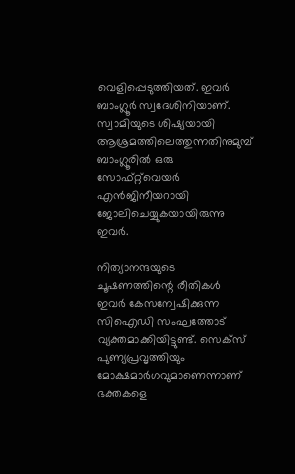വെളിപ്പെടുത്തിയത്. ഇവര്‍ ബാംഗ്ലൂര്‍ സ്വദേശിനിയാണ്. സ്വാമിയുടെ ശിഷ്യയായി ആശ്രമത്തിലെത്തുന്നതിനുമുമ്പ് ബാംഗ്ലൂരില്‍ ഒരു സോഫ്റ്റ്‌വെയര്‍ എന്‍ജിനീയറായി ജോലിചെയ്യുകയായിരുന്നു ഇവര്‍.

നിത്യാനന്ദയുടെ ചൂഷണത്തിന്റെ രീതികള്‍ ഇവര്‍ കേസന്വേഷിക്കുന്ന സിഐഡി സംഘത്തോട് വ്യക്തമാക്കിയിട്ടുണ്ട്. സെക്‌സ് പുണ്യപ്രവൃത്തിയും മോക്ഷമാര്‍ഗവുമാണെന്നാണ് ഭക്തകളെ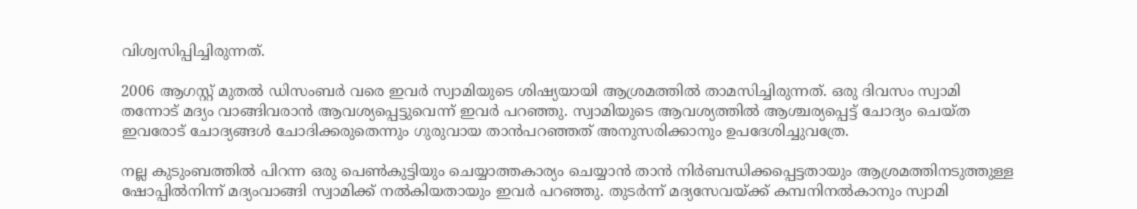വിശ്വസിപ്പിച്ചിരുന്നത്.

2006 ആഗസ്റ്റ് മുതല്‍ ഡിസംബര്‍ വരെ ഇവര്‍ സ്വാമിയുടെ ശിഷ്യയായി ആശ്രമത്തില്‍ താമസിച്ചിരുന്നത്. ഒരു ദിവസം സ്വാമി തന്നോട് മദ്യം വാങ്ങിവരാന്‍ ആവശ്യപ്പെട്ടുവെന്ന് ഇവര്‍ പറഞ്ഞു. സ്വാമിയുടെ ആവശ്യത്തില്‍ ആശ്ചര്യപ്പെട്ട് ചോദ്യം ചെയ്ത ഇവരോട് ചോദ്യങ്ങള്‍ ചോദിക്കരുതെന്നും ഗുരുവായ താന്‍പറഞ്ഞത് അനുസരിക്കാനും ഉപദേശിച്ചുവത്രേ.

നല്ല കുടുംബത്തില്‍ പിറന്ന ഒരു പെണ്‍കുട്ടിയും ചെയ്യാത്തകാര്യം ചെയ്യാന്‍ താന്‍ നിര്‍ബന്ധിക്കപ്പെട്ടതായും ആശ്രമത്തിനടുത്തുള്ള ഷോപ്പില്‍നിന്ന് മദ്യംവാങ്ങി സ്വാമിക്ക് നല്‍കിയതായും ഇവര്‍ പറഞ്ഞു. തുടര്‍ന്ന് മദ്യസേവയ്ക്ക് കമ്പനിനല്‍കാനും സ്വാമി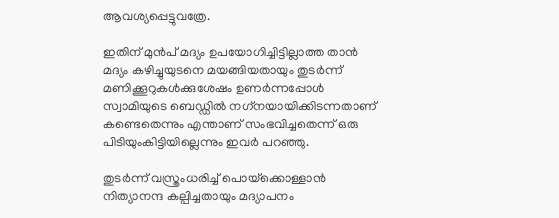ആവശ്യപ്പെട്ടുവത്രേ.

ഇതിന് മുന്‍പ് മദ്യം ഉപയോഗിച്ചിട്ടില്ലാത്ത താന്‍ മദ്യം കഴിച്ചുയുടനെ മയങ്ങിയതായും തുടര്‍ന്ന് മണിക്കൂറുകള്‍ക്കുശേഷം ഉണര്‍ന്നപ്പോള്‍ സ്വാമിയുടെ ബെഡ്ഡില്‍ നഗ്‌നയായിക്കിടന്നതാണ് കണ്ടെതെന്നും എന്താണ് സംഭവിച്ചതെന്ന് ഒരു പിടിയുംകിട്ടിയില്ലെന്നും ഇവര്‍ പറഞ്ഞു.

തുടര്‍ന്ന് വസ്ത്രംധരിച്ച് പൊയ്‌ക്കൊള്ളാന്‍ നിത്യാനന്ദ കല്പിച്ചതായും മദ്യാപനം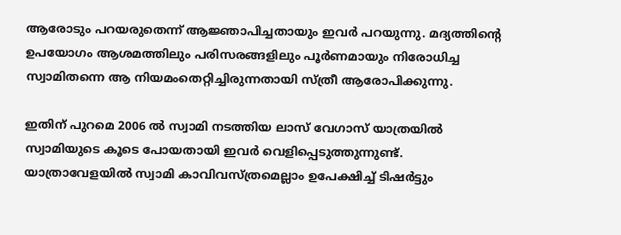ആരോടും പറയരുതെന്ന് ആജ്ഞാപിച്ചതായും ഇവര്‍ പറയുന്നു. മദ്യത്തിന്റെ ഉപയോഗം ആശമത്തിലും പരിസരങ്ങളിലും പൂര്‍ണമായും നിരോധിച്ച സ്വാമിതന്നെ ആ നിയമംതെറ്റിച്ചിരുന്നതായി സ്ത്രീ ആരോപിക്കുന്നു.

ഇതിന് പുറമെ 2006 ല്‍ സ്വാമി നടത്തിയ ലാസ് വേഗാസ് യാത്രയില്‍ സ്വാമിയുടെ കൂടെ പോയതായി ഇവര്‍ വെളിപ്പെടുത്തുന്നുണ്ട്. യാത്രാവേളയില്‍ സ്വാമി കാവിവസ്ത്രമെല്ലാം ഉപേക്ഷിച്ച് ടിഷര്‍ട്ടും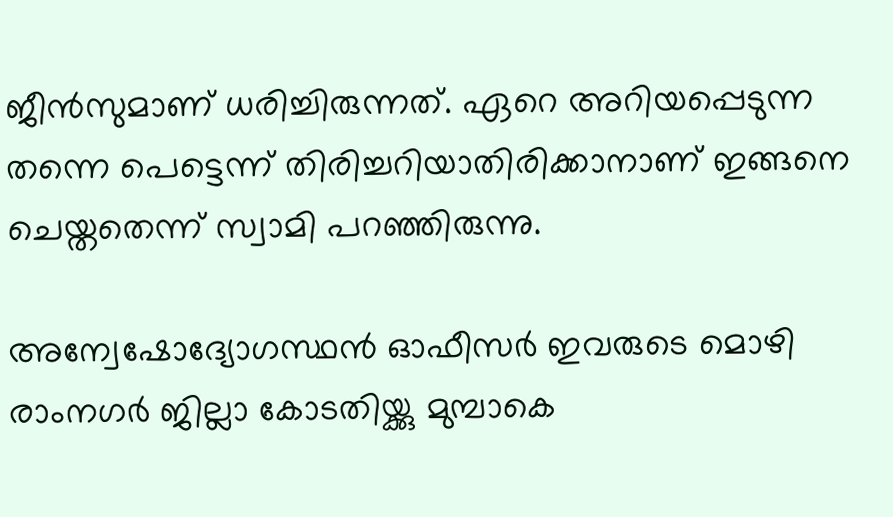ജീന്‍സുമാണ് ധരിച്ചിരുന്നത്. ഏറെ അറിയപ്പെടുന്ന തന്നെ പെട്ടെന്ന് തിരിച്ചറിയാതിരിക്കാനാണ് ഇങ്ങനെ ചെയ്തതെന്ന് സ്വാമി പറഞ്ഞിരുന്നു.

അന്വേഷോദ്യോഗസ്ഥന്‍ ഓഫീസര്‍ ഇവരുടെ മൊഴി രാംനഗര്‍ ജില്ലാ കോടതിയ്ക്കു മുമ്പാകെ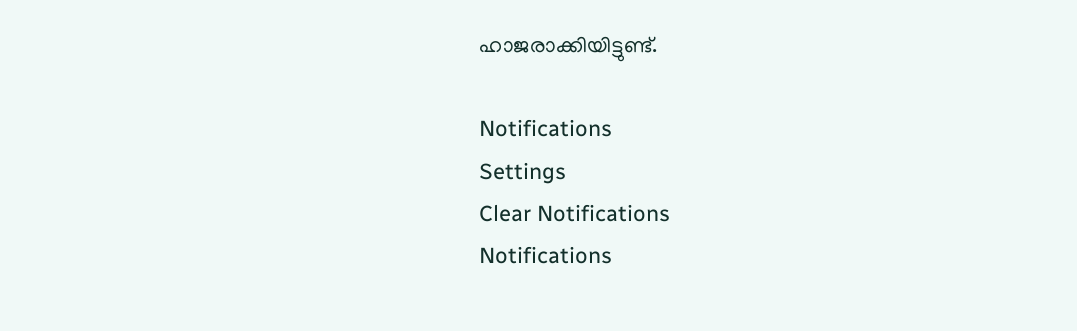ഹാജരാക്കിയിട്ടുണ്ട്.

Notifications
Settings
Clear Notifications
Notifications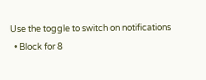Use the toggle to switch on notifications
  • Block for 8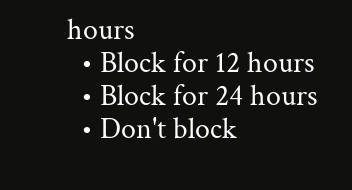hours
  • Block for 12 hours
  • Block for 24 hours
  • Don't block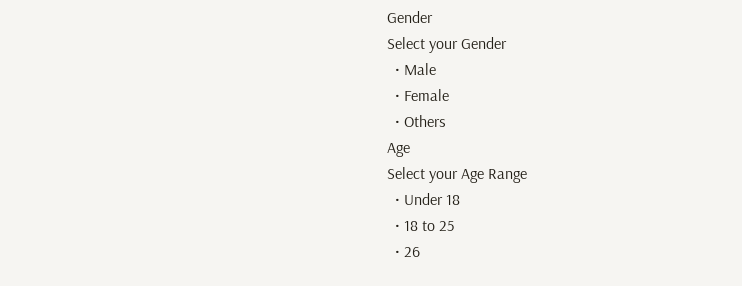Gender
Select your Gender
  • Male
  • Female
  • Others
Age
Select your Age Range
  • Under 18
  • 18 to 25
  • 26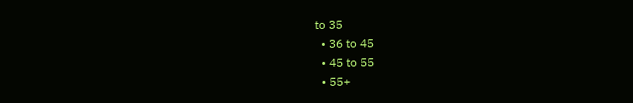to 35
  • 36 to 45
  • 45 to 55
  • 55+